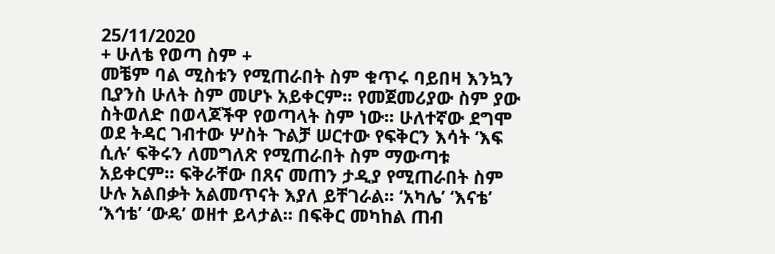25/11/2020
+ ሁለቴ የወጣ ስም +
መቼም ባል ሚስቱን የሚጠራበት ስም ቁጥሩ ባይበዛ እንኳን ቢያንስ ሁለት ስም መሆኑ አይቀርም፡፡ የመጀመሪያው ስም ያው ስትወለድ በወላጆችዋ የወጣላት ስም ነው፡፡ ሁለተኛው ደግሞ ወደ ትዳር ገብተው ሦስት ጉልቻ ሠርተው የፍቅርን እሳት ‘እፍ ሲሉ’ ፍቅሩን ለመግለጽ የሚጠራበት ስም ማውጣቱ አይቀርም፡፡ ፍቅራቸው በጸና መጠን ታዲያ የሚጠራበት ስም ሁሉ አልበቃት አልመጥናት እያለ ይቸገራል፡፡ ‘አካሌ’ ‘እናቴ’ ‘እኅቴ’ ‘ውዴ’ ወዘተ ይላታል፡፡ በፍቅር መካከል ጠብ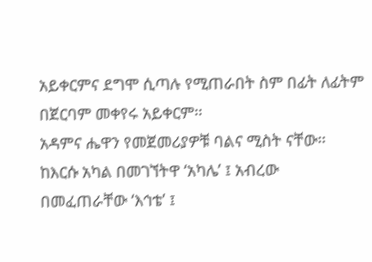አይቀርምና ደግሞ ሲጣሉ የሚጠራበት ስም በፊት ለፊትም በጀርባም መቀየሩ አይቀርም፡፡
አዳምና ሔዋን የመጀመሪያዎቹ ባልና ሚስት ናቸው፡፡ ከእርሱ አካል በመገኘትዋ ‘አካሌ’ ፤ አብረው በመፈጠራቸው ‘እኅቴ’ ፤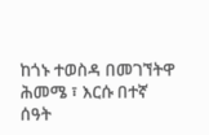ከጎኑ ተወስዳ በመገኘትዋ ሕመሜ ፣ እርሱ በተኛ ሰዓት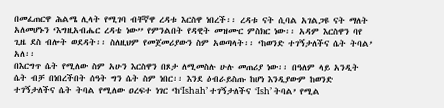በመፈጠርዋ ሕልሜ ሊላት የሚገባ ብቸኛዋ ረዳቱ እርስዋ ነበረች፡፡ ረዳቱ ናት ሲባል አገልጋዩ ናት ማለት አለመሆኑን ‘እግዚአብሔር ረዳቴ ነው’’ የምንልበት የዳዊት መዝሙር ምስክር ነው፡፡ አዳም እርስዋን ባየ ጊዜ ደስ ብሎት ወደዳት፡፡ ስለዚህም የመጀመሪያውን ስም አወጣላት፡፡ ‘ከወንድ ተገኝታለችና ሴት ትባል’ አለ፡፡
በእርግጥ ሴት የሚለው ስም አሁን እርስዋን በጾታ ለሚመስሉ ሁሉ መጠሪያ ነው፡፡ በዓለም ላይ አንዲት ሴት ብቻ በነበረችበት ሰዓት ግን ሴት ስም ነበር፡፡ እንደ ዕብራይስጡ ከሆነ እንዲያውም ከወንድ ተገኝታለችና ሴት ትባል የሚለው ዐረፍተ ነገር ‘ከ‘Ishah’ ተገኝታለችና ‘Ish’ ትባል’ የሚል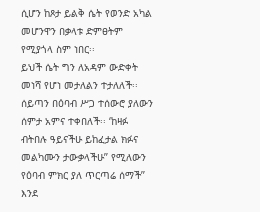ሲሆን ከጾታ ይልቅ ሴት የወንድ አካል መሆንዋን በቃላቱ ድምፀትም የሚያጎላ ስም ነበር፡፡
ይህች ሴት ግን ለአዳም ውድቀት መነሻ የሆነ መታለልን ተታለለች፡፡ ሰይጣን በዕባብ ሥጋ ተሰውሮ ያለውን ሰምታ አምና ተቀበለች፡፡ ‘ከዛፉ ብትበሉ ዓይናችሁ ይከፈታል ክፉና መልካሙን ታውቃላችሁ’’ የሚለውን የዕባብ ምክር ያለ ጥርጣሬ ሰማች’’ እንደ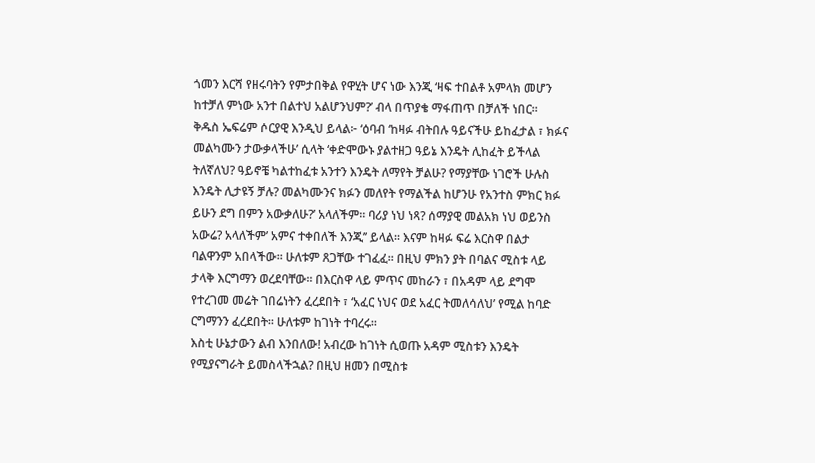ጎመን እርሻ የዘሩባትን የምታበቅል የዋሂት ሆና ነው እንጂ ‘ዛፍ ተበልቶ አምላክ መሆን ከተቻለ ምነው አንተ በልተህ አልሆንህም?’ ብላ በጥያቄ ማፋጠጥ በቻለች ነበር፡፡
ቅዱስ ኤፍሬም ሶርያዊ እንዲህ ይላል፦ ‘ዕባብ ‘ከዛፉ ብትበሉ ዓይናችሁ ይከፈታል ፣ ክፉና መልካሙን ታውቃላችሁ’ ሲላት ‘ቀድሞውኑ ያልተዘጋ ዓይኔ እንዴት ሊከፈት ይችላል ትለኛለህ? ዓይኖቼ ካልተከፈቱ አንተን እንዴት ለማየት ቻልሁ? የማያቸው ነገሮች ሁሉስ እንዴት ሊታዩኝ ቻሉ? መልካሙንና ክፉን መለየት የማልችል ከሆንሁ የአንተስ ምክር ክፉ ይሁን ደግ በምን አውቃለሁ?’ አላለችም፡፡ ባሪያ ነህ ነጻ? ሰማያዊ መልአክ ነህ ወይንስ አውሬ? አላለችም’ አምና ተቀበለች እንጂ’’ ይላል፡፡ እናም ከዛፉ ፍሬ እርስዋ በልታ ባልዋንም አበላችው፡፡ ሁለቱም ጸጋቸው ተገፈፈ፡፡ በዚህ ምክን ያት በባልና ሚስቱ ላይ ታላቅ እርግማን ወረደባቸው፡፡ በእርስዋ ላይ ምጥና መከራን ፣ በአዳም ላይ ደግሞ የተረገመ መሬት ገበሬነትን ፈረደበት ፣ ‘አፈር ነህና ወደ አፈር ትመለሳለህ’ የሚል ከባድ ርግማንን ፈረደበት፡፡ ሁለቱም ከገነት ተባረሩ፡፡
እስቲ ሁኔታውን ልብ እንበለው! አብረው ከገነት ሲወጡ አዳም ሚስቱን እንዴት የሚያናግራት ይመስላችኋል? በዚህ ዘመን በሚስቱ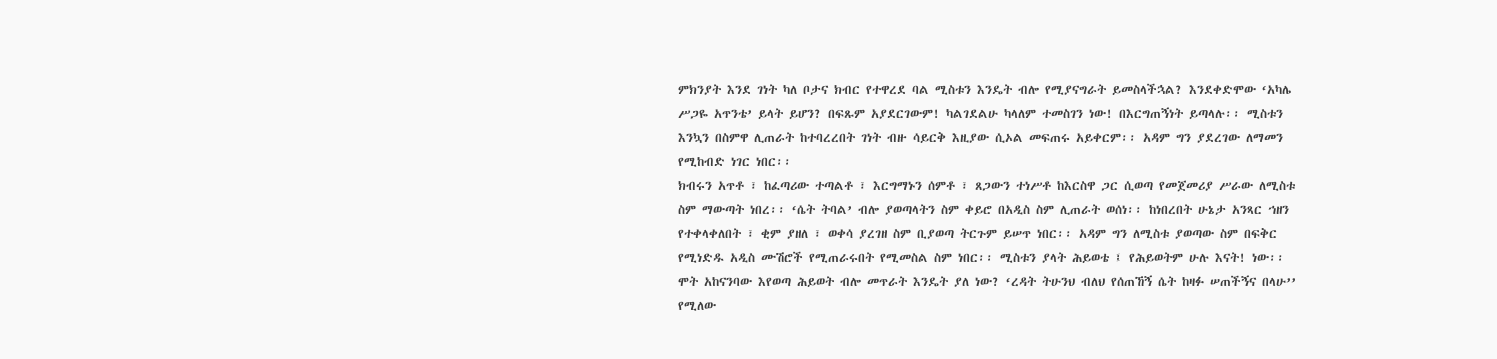ምክንያት እንደ ገነት ካለ ቦታና ክብር የተዋረደ ባል ሚስቱን እንዴት ብሎ የሚያናግራት ይመስላችኋል? እንደቀድሞው ‘አካሌ ሥጋዬ አጥንቴ’ ይላት ይሆን? በፍጹም አያደርገውም! ካልገደልሁ ካላለም ተመስገን ነው! በእርግጠኝነት ይጣላሉ፡፡ ሚስቱን እንኳን በስምዋ ሊጠራት ከተባረረበት ገነት ብዙ ሳይርቅ እዚያው ሲኦል መፍጠሩ አይቀርም፡፡ አዳም ግን ያደረገው ለማመን የሚከብድ ነገር ነበር፡፡
ክብሩን አጥቶ ፣ ከፈጣሪው ተጣልቶ ፣ እርግማኑን ሰምቶ ፣ ጸጋውን ተነሥቶ ከእርስዋ ጋር ሲወጣ የመጀመሪያ ሥራው ለሚስቱ ስም ማውጣት ነበረ፡፡ ‘ሴት ትባል’ ብሎ ያወጣላትን ስም ቀይሮ በአዲስ ስም ሊጠራት ወሰነ፡፡ ከነበረበት ሁኔታ አንጻር ኀዘን የተቀላቀለበት ፣ ቂም ያዘለ ፣ ወቀሳ ያረገዘ ስም ቢያወጣ ትርጉም ይሠጥ ነበር፡፡ አዳም ግን ለሚስቱ ያወጣው ስም በፍቅር የሚነድዱ አዲስ ሙሽሮች የሚጠራሩበት የሚመስል ስም ነበር፡፡ ሚስቱን ያላት ሕይወቴ ፤ የሕይወትም ሁሉ እናት! ነው፡፡
ሞት አከናንባው እየወጣ ሕይወት ብሎ መጥራት እንዴት ያለ ነው? ‘ረዳት ትሁንህ ብለህ የሰጠኸኝ ሴት ከዛፉ ሠጠችኝና በላሁ’’ የሚለው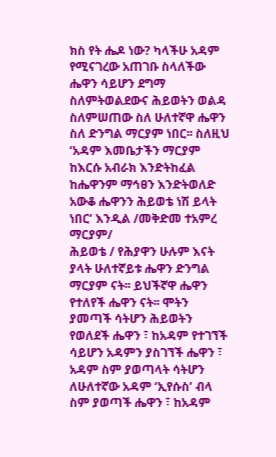ክስ የት ሔዶ ነው? ካላችሁ አዳም የሚናገረው አጠገቡ ስላለችው ሔዋን ሳይሆን ደግማ ስለምትወልደውና ሕይወትን ወልዳ ስለምሠጠው ስለ ሁለተኛዋ ሔዋን ስለ ድንግል ማርያም ነበር፡፡ ስለዚህ ‘አዳም እመቤታችን ማርያም ከእርሱ አብራክ እንድትከፈል ከሔዋንም ማኅፀን እንድትወለድ አውቆ ሔዋንን ሕይወቴ ነሽ ይላት ነበር’ እንዲል /መቅድመ ተአምረ ማርያም/
ሕይወቴ / የሕያዋን ሁሉም እናት ያላት ሁለተኛይቱ ሔዋን ድንግል ማርያም ናት፡፡ ይህችኛዋ ሔዋን የተለየች ሔዋን ናት፡፡ ሞትን ያመጣች ሳትሆን ሕይወትን የወለደች ሔዋን ፣ ከአዳም የተገኘች ሳይሆን አዳምን ያስገኘች ሔዋን ፣ አዳም ስም ያወጣላት ሳትሆን ለሁለተኛው አዳም ‘ኢየሱስ’ ብላ ስም ያወጣች ሔዋን ፣ ከአዳም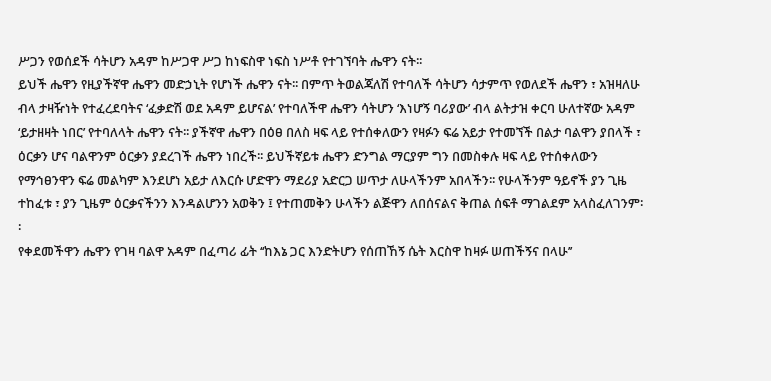ሥጋን የወሰደች ሳትሆን አዳም ከሥጋዋ ሥጋ ከነፍስዋ ነፍስ ነሥቶ የተገኘባት ሔዋን ናት፡፡
ይህች ሔዋን የዚያችኛዋ ሔዋን መድኃኒት የሆነች ሔዋን ናት፡፡ በምጥ ትወልጃለሽ የተባለች ሳትሆን ሳታምጥ የወለደች ሔዋን ፣ አዝዛለሁ ብላ ታዛዥነት የተፈረደባትና ‘ፈቃድሽ ወደ አዳም ይሆናል’ የተባለችዋ ሔዋን ሳትሆን ‘እነሆኝ ባሪያው’ ብላ ልትታዝ ቀርባ ሁለተኛው አዳም ‘ይታዘዛት ነበር’ የተባለላት ሔዋን ናት፡፡ ያችኛዋ ሔዋን በዕፀ በለስ ዛፍ ላይ የተሰቀለውን የዛፉን ፍሬ አይታ የተመኘች በልታ ባልዋን ያበላች ፣ ዕርቃን ሆና ባልዋንም ዕርቃን ያደረገች ሔዋን ነበረች፡፡ ይህችኛይቱ ሔዋን ድንግል ማርያም ግን በመስቀሉ ዛፍ ላይ የተሰቀለውን የማኅፀንዋን ፍሬ መልካም እንደሆነ አይታ ለእርሱ ሆድዋን ማደሪያ አድርጋ ሠጥታ ለሁላችንም አበላችን፡፡ የሁላችንም ዓይኖች ያን ጊዜ ተከፈቱ ፣ ያን ጊዜም ዕርቃናችንን እንዳልሆንን አወቅን ፤ የተጠመቅን ሁላችን ልጅዋን ለበሰናልና ቅጠል ሰፍቶ ማገልደም አላስፈለገንም፡፡
የቀደመችዋን ሔዋን የገዛ ባልዋ አዳም በፈጣሪ ፊት ‘‘ከእኔ ጋር እንድትሆን የሰጠኸኝ ሴት እርስዋ ከዛፉ ሠጠችኝና በላሁ’’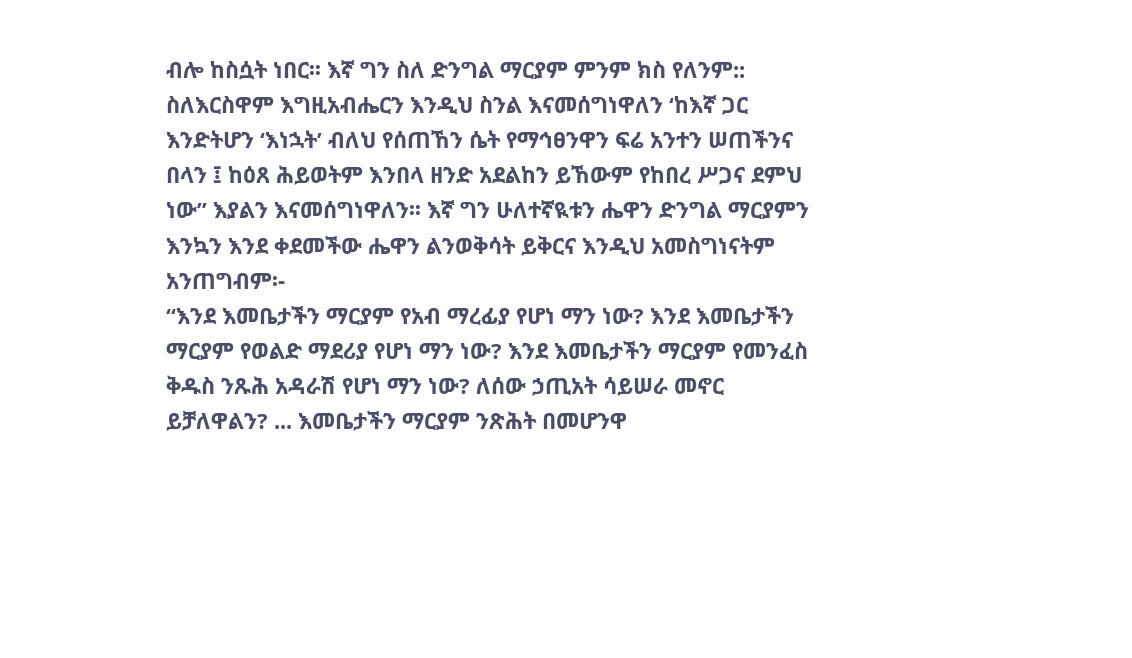ብሎ ከስሷት ነበር፡፡ እኛ ግን ስለ ድንግል ማርያም ምንም ክስ የለንም:: ስለእርስዋም እግዚአብሔርን እንዲህ ስንል እናመሰግነዋለን ‘ከእኛ ጋር እንድትሆን ‘እነኋት’ ብለህ የሰጠኸን ሴት የማኅፀንዋን ፍሬ አንተን ሠጠችንና በላን ፤ ከዕጸ ሕይወትም እንበላ ዘንድ አደልከን ይኸውም የከበረ ሥጋና ደምህ ነው’’ እያልን እናመሰግነዋለን፡፡ እኛ ግን ሁለተኛዪቱን ሔዋን ድንግል ማርያምን እንኳን እንደ ቀደመችው ሔዋን ልንወቅሳት ይቅርና እንዲህ አመስግነናትም አንጠግብም፡-
‘‘እንደ እመቤታችን ማርያም የአብ ማረፊያ የሆነ ማን ነው? እንደ እመቤታችን ማርያም የወልድ ማደሪያ የሆነ ማን ነው? እንደ እመቤታችን ማርያም የመንፈስ ቅዱስ ንጹሕ አዳራሽ የሆነ ማን ነው? ለሰው ኃጢአት ሳይሠራ መኖር ይቻለዋልን? ... እመቤታችን ማርያም ንጽሕት በመሆንዋ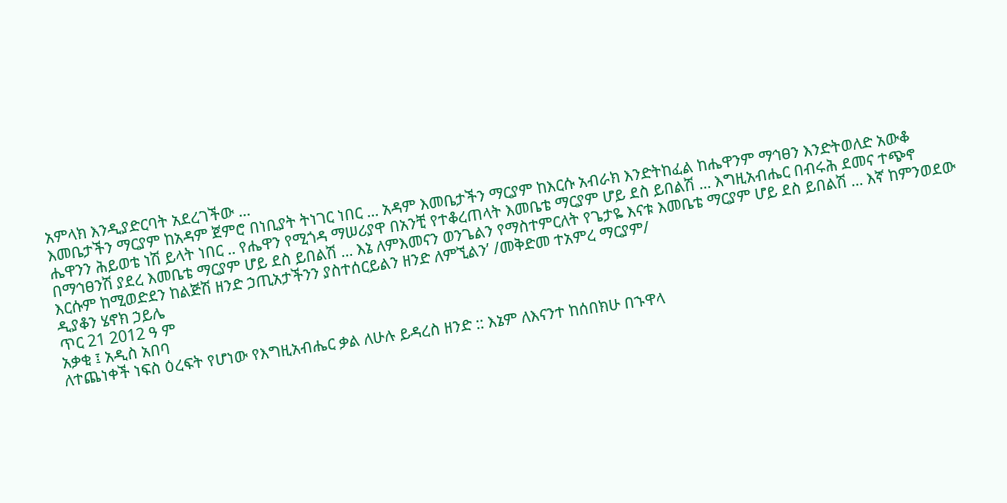አምላክ እንዲያድርባት አደረገችው ...
እመቤታችን ማርያም ከአዳም ጀምሮ በነቢያት ትነገር ነበር ... አዳም እመቤታችን ማርያም ከእርሱ አብራክ እንድትከፈል ከሔዋንም ማኅፀን እንድትወለድ አውቆ ሔዋንን ሕይወቴ ነሽ ይላት ነበር .. የሔዋን የሚጎዳ ማሠሪያዋ በአንቺ የተቆረጠላት እመቤቴ ማርያም ሆይ ደስ ይበልሽ ... እግዚአብሔር በብሩሕ ደመና ተጭኖ በማኅፀንሽ ያደረ እመቤቴ ማርያም ሆይ ደስ ይበልሽ ... እኔ ለምእመናን ወንጌልን የማስተምርለት የጌታዬ እናቱ እመቤቴ ማርያም ሆይ ደስ ይበልሽ ... እኛ ከምንወደው እርሱም ከሚወድደን ከልጅሽ ዘንድ ኃጢአታችንን ያስተሰርይልን ዘንድ ለምኚልን’ /መቅድመ ተአምረ ማርያም/
ዲያቆን ሄኖክ ኃይሌ
ጥር 21 2012 ዓ ም
አቃቂ ፤ አዲስ አበባ
ለተጨነቀች ነፍስ ዕረፍት የሆነው የእግዚአብሔር ቃል ለሁሉ ይዳረስ ዘንድ :: እኔም ለእናንተ ከሰበክሁ በኁዋላ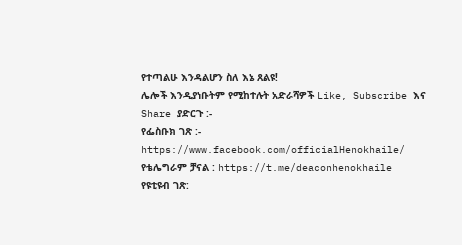የተጣልሁ እንዳልሆን ስለ እኔ ጸልዩ!
ሌሎች እንዲያነቡትም የሚከተሉት አድራሻዎች Like, Subscribe እና Share ያድርጉ :-
የፌስቡክ ገጽ :- https://www.facebook.com/officialHenokhaile/
የቴሌግራም ቻናል : https://t.me/deaconhenokhaile
የዩቲዩብ ገጽ: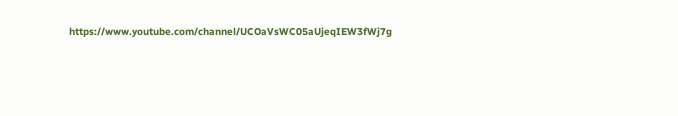https://www.youtube.com/channel/UCOaVsWC05aUjeqIEW3fWj7g